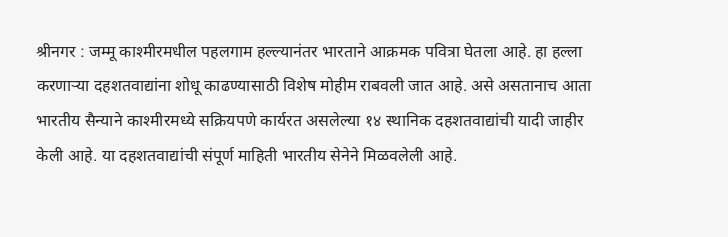श्रीनगर : जम्मू काश्मीरमधील पहलगाम हल्ल्यानंतर भारताने आक्रमक पवित्रा घेतला आहे. हा हल्ला करणाऱ्या दहशतवाद्यांना शोधू काढण्यासाठी विशेष मोहीम राबवली जात आहे. असे असतानाच आता भारतीय सैन्याने काश्मीरमध्ये सक्रियपणे कार्यरत असलेल्या १४ स्थानिक दहशतवाद्यांची यादी जाहीर केली आहे. या दहशतवाद्यांची संपूर्ण माहिती भारतीय सेनेने मिळवलेली आहे.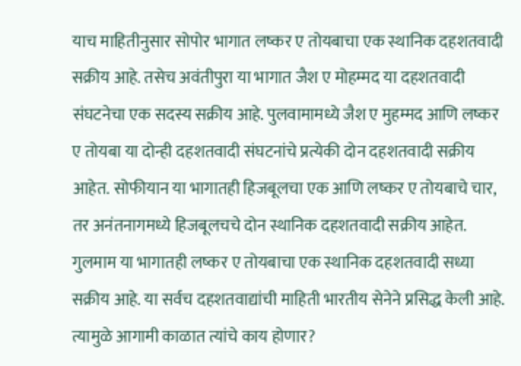याच माहितीनुसार सोपोर भागात लष्कर ए तोयबाचा एक स्थानिक दहशतवादी सक्रीय आहे. तसेच अवंतीपुरा या भागात जैश ए मोहम्मद या दहशतवादी संघटनेचा एक सदस्य सक्रीय आहे. पुलवामामध्ये जैश ए मुहम्मद आणि लष्कर ए तोयबा या दोन्ही दहशतवादी संघटनांचे प्रत्येकी दोन दहशतवादी सक्रीय आहेत. सोफीयान या भागातही हिजबूलचा एक आणि लष्कर ए तोयबाचे चार, तर अनंतनागमध्ये हिजबूलचचे दोन स्थानिक दहशतवादी सक्रीय आहेत. गुलमाम या भागातही लष्कर ए तोयबाचा एक स्थानिक दहशतवादी सध्या सक्रीय आहे. या सर्वच दहशतवाद्यांची माहिती भारतीय सेनेने प्रसिद्ध केली आहे. त्यामुळे आगामी काळात त्यांचे काय होणार?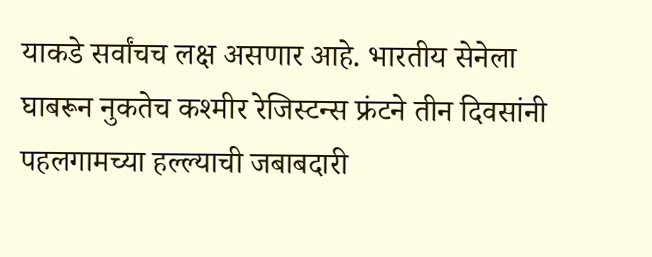याकडे सर्वांचच लक्ष असणार आहे. भारतीय सेनेला घाबरून नुकतेच कश्मीर रेजिस्टन्स फ्रंटने तीन दिवसांनी पहलगामच्या हल्ल्याची जबाबदारी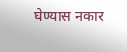घेण्यास नकार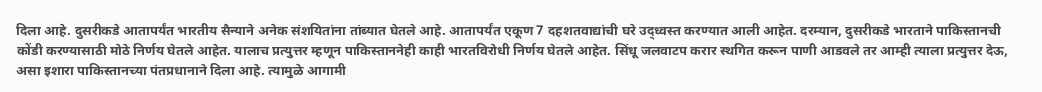दिला आहे. दुसरीकडे आतापर्यंत भारतीय सैन्याने अनेक संशयितांना तांब्यात घेतले आहे. आतापर्यंत एकूण 7 दहशतवाद्यांची घरे उद्ध्वस्त करण्यात आली आहेत. दरम्यान, दुसरीकडे भारताने पाकिस्तानची कोंडी करण्यासाठी मोठे निर्णय घेतले आहेत. यालाच प्रत्युत्तर म्हणून पाकिस्ताननेही काही भारतविरोधी निर्णय घेतले आहेत. सिंधू जलवाटप करार स्थगित करून पाणी आडवले तर आम्ही त्याला प्रत्युत्तर देऊ, असा इशारा पाकिस्तानच्या पंतप्रधानाने दिला आहे. त्यामुळे आगामी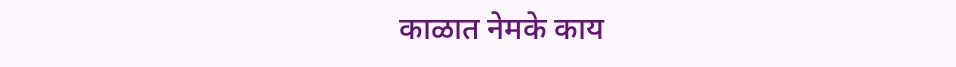काळात नेमके काय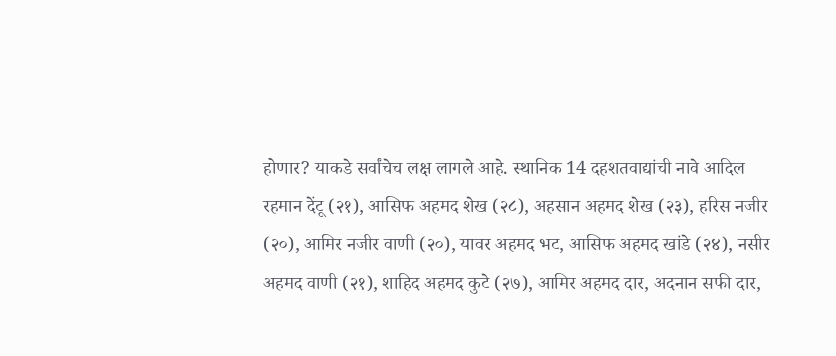होणार? याकडे सर्वांचेच लक्ष लागले आहे. स्थानिक 14 दहशतवाद्यांची नावे आदिल रहमान देंटू (२१), आसिफ अहमद शेख (२८), अहसान अहमद शेख (२३), हरिस नजीर (२०), आमिर नजीर वाणी (२०), यावर अहमद भट, आसिफ अहमद खांडे (२४), नसीर अहमद वाणी (२१), शाहिद अहमद कुटे (२७), आमिर अहमद दार, अदनान सफी दार,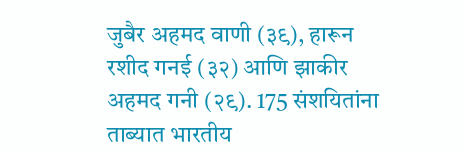जुबैर अहमद वाणी (३९), हारून रशीद गनई (३२) आणि झाकीर अहमद गनी (२९). 175 संशयितांना ताब्यात भारतीय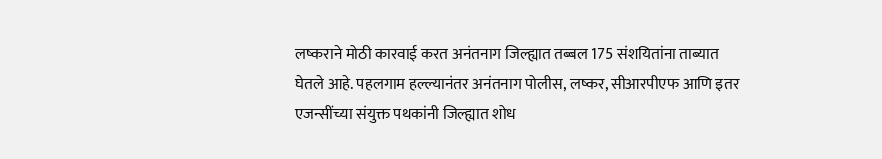लष्कराने मोठी कारवाई करत अनंतनाग जिल्ह्यात तब्बल 175 संशयितांना ताब्यात घेतले आहे. पहलगाम हल्ल्यानंतर अनंतनाग पोलीस, लष्कर, सीआरपीएफ आणि इतर एजन्सींच्या संयुक्त पथकांनी जिल्ह्यात शोध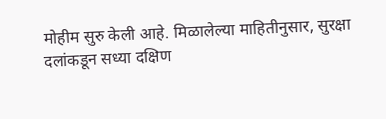मोहीम सुरु केली आहे. मिळालेल्या माहितीनुसार, सुरक्षा दलांकडून सध्या दक्षिण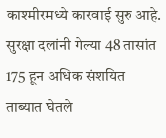काश्मीरमध्ये कारवाई सुरु आहे. सुरक्षा दलांनी गेल्या 48 तासांत 175 हून अधिक संशयित ताब्यात घेतले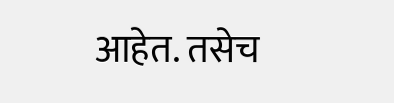आहेत. तसेच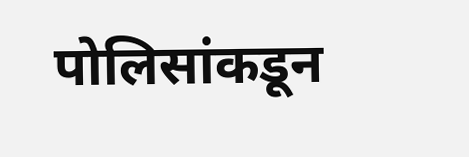पोलिसांकडून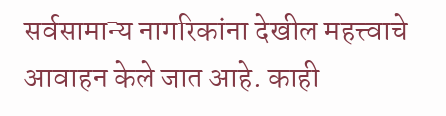सर्वसामान्य नागरिकांना देखील महत्त्वाचे आवाहन केले जात आहे. काही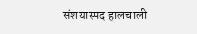संशयास्पद हालचाली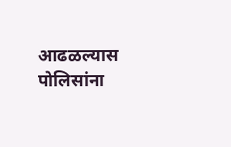आढळल्यास पोलिसांना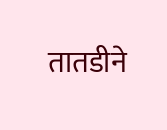तातडीने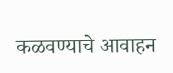कळवण्याचे आवाहन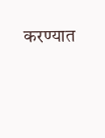करण्यात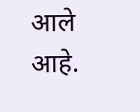आले आहे.